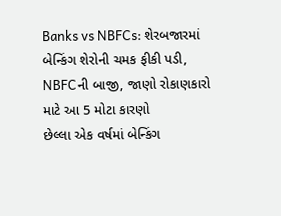Banks vs NBFCs: શેરબજારમાં બેન્કિંગ શેરોની ચમક ફીકી પડી, NBFCની બાજી, જાણો રોકાણકારો માટે આ 5 મોટા કારણો
છેલ્લા એક વર્ષમાં બેન્કિંગ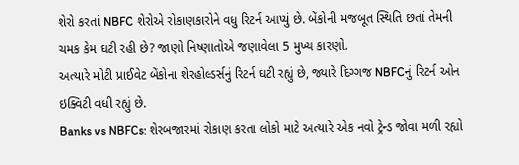શેરો કરતાં NBFC શેરોએ રોકાણકારોને વધુ રિટર્ન આપ્યું છે. બેંકોની મજબૂત સ્થિતિ છતાં તેમની ચમક કેમ ઘટી રહી છે? જાણો નિષ્ણાતોએ જણાવેલા 5 મુખ્ય કારણો.
અત્યારે મોટી પ્રાઈવેટ બેંકોના શેરહોલ્ડર્સનું રિટર્ન ઘટી રહ્યું છે, જ્યારે દિગ્ગજ NBFCનું રિટર્ન ઓન ઇક્વિટી વધી રહ્યું છે.
Banks vs NBFCs: શેરબજારમાં રોકાણ કરતા લોકો માટે અત્યારે એક નવો ટ્રેન્ડ જોવા મળી રહ્યો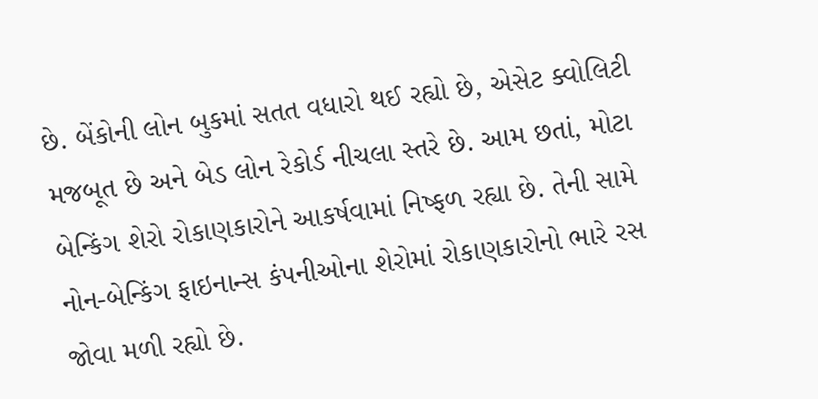છે. બેંકોની લોન બુકમાં સતત વધારો થઈ રહ્યો છે, એસેટ ક્વોલિટી મજબૂત છે અને બેડ લોન રેકોર્ડ નીચલા સ્તરે છે. આમ છતાં, મોટા બેન્કિંગ શેરો રોકાણકારોને આકર્ષવામાં નિષ્ફળ રહ્યા છે. તેની સામે નોન-બેન્કિંગ ફાઇનાન્સ કંપનીઓના શેરોમાં રોકાણકારોનો ભારે રસ જોવા મળી રહ્યો છે.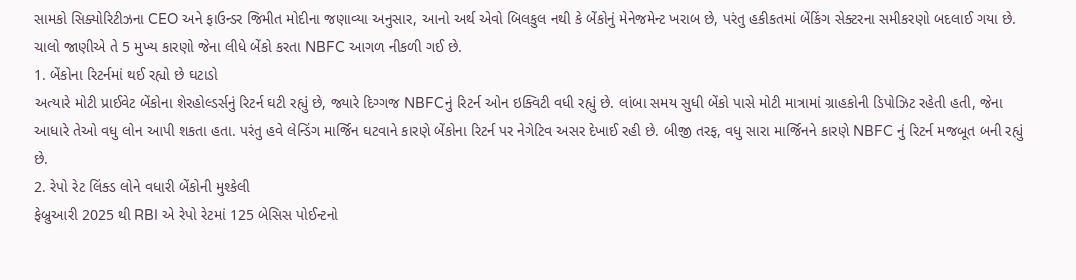સામકો સિક્યોરિટીઝના CEO અને ફાઉન્ડર જિમીત મોદીના જણાવ્યા અનુસાર, આનો અર્થ એવો બિલકુલ નથી કે બેંકોનું મેનેજમેન્ટ ખરાબ છે, પરંતુ હકીકતમાં બેંકિંગ સેક્ટરના સમીકરણો બદલાઈ ગયા છે. ચાલો જાણીએ તે 5 મુખ્ય કારણો જેના લીધે બેંકો કરતા NBFC આગળ નીકળી ગઈ છે.
1. બેંકોના રિટર્નમાં થઈ રહ્યો છે ઘટાડો
અત્યારે મોટી પ્રાઈવેટ બેંકોના શેરહોલ્ડર્સનું રિટર્ન ઘટી રહ્યું છે, જ્યારે દિગ્ગજ NBFCનું રિટર્ન ઓન ઇક્વિટી વધી રહ્યું છે. લાંબા સમય સુધી બેંકો પાસે મોટી માત્રામાં ગ્રાહકોની ડિપોઝિટ રહેતી હતી, જેના આધારે તેઓ વધુ લોન આપી શકતા હતા. પરંતુ હવે લેન્ડિંગ માર્જિન ઘટવાને કારણે બેંકોના રિટર્ન પર નેગેટિવ અસર દેખાઈ રહી છે. બીજી તરફ, વધુ સારા માર્જિનને કારણે NBFC નું રિટર્ન મજબૂત બની રહ્યું છે.
2. રેપો રેટ લિંક્ડ લોને વધારી બેંકોની મુશ્કેલી
ફેબ્રુઆરી 2025 થી RBI એ રેપો રેટમાં 125 બેસિસ પોઈન્ટનો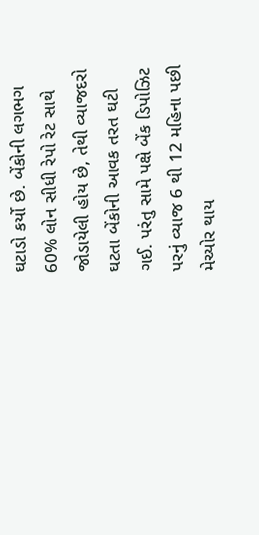ઘટાડો કર્યો છે. બેંકોની લગભગ 60% લોન સીધી રેપો રેટ સાથે જોડાયેલી હોય છે, તેથી વ્યાજદરો ઘટતા બેંકોની આવક તરત ઘટી ગઈ. પરંતુ સામે પક્ષે બેંક ડિપોઝિટ પરનું વ્યાજ 6 થી 12 મહિના પછી મેચ્યોર થાય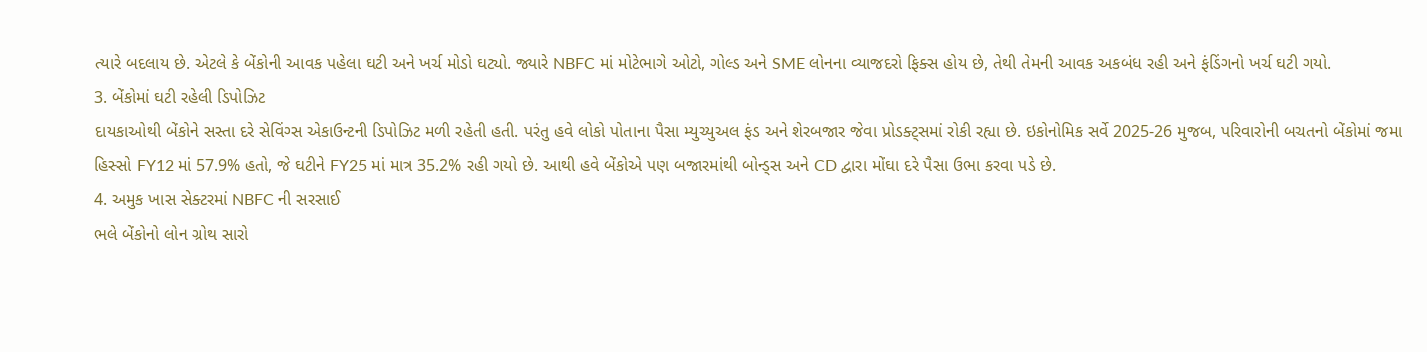ત્યારે બદલાય છે. એટલે કે બેંકોની આવક પહેલા ઘટી અને ખર્ચ મોડો ઘટ્યો. જ્યારે NBFC માં મોટેભાગે ઓટો, ગોલ્ડ અને SME લોનના વ્યાજદરો ફિક્સ હોય છે, તેથી તેમની આવક અકબંધ રહી અને ફંડિંગનો ખર્ચ ઘટી ગયો.
3. બેંકોમાં ઘટી રહેલી ડિપોઝિટ
દાયકાઓથી બેંકોને સસ્તા દરે સેવિંગ્સ એકાઉન્ટની ડિપોઝિટ મળી રહેતી હતી. પરંતુ હવે લોકો પોતાના પૈસા મ્યુચ્યુઅલ ફંડ અને શેરબજાર જેવા પ્રોડક્ટ્સમાં રોકી રહ્યા છે. ઇકોનોમિક સર્વે 2025-26 મુજબ, પરિવારોની બચતનો બેંકોમાં જમા હિસ્સો FY12 માં 57.9% હતો, જે ઘટીને FY25 માં માત્ર 35.2% રહી ગયો છે. આથી હવે બેંકોએ પણ બજારમાંથી બોન્ડ્સ અને CD દ્વારા મોંઘા દરે પૈસા ઉભા કરવા પડે છે.
4. અમુક ખાસ સેક્ટરમાં NBFC ની સરસાઈ
ભલે બેંકોનો લોન ગ્રોથ સારો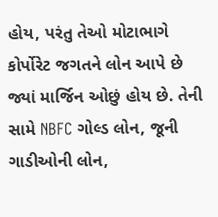હોય, પરંતુ તેઓ મોટાભાગે કોર્પોરેટ જગતને લોન આપે છે જ્યાં માર્જિન ઓછું હોય છે. તેની સામે NBFC ગોલ્ડ લોન, જૂની ગાડીઓની લોન,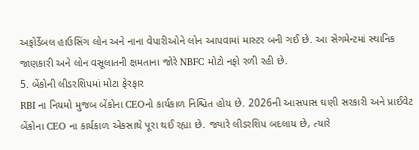અફોર્ડેબલ હાઉસિંગ લોન અને નાના વેપારીઓને લોન આપવામાં માસ્ટર બની ગઈ છે. આ સેગમેન્ટમાં સ્થાનિક જાણકારી અને લોન વસૂલાતની ક્ષમતાના જોરે NBFC મોટો નફો રળી રહી છે.
5. બેંકોની લીડરશિપમાં મોટા ફેરફાર
RBI ના નિયમો મુજબ બેંકોના CEOનો કાર્યકાળ નિશ્ચિત હોય છે. 2026ની આસપાસ ઘણી સરકારી અને પ્રાઈવેટ બેંકોના CEO ના કાર્યકાળ એકસાથે પૂરા થઈ રહ્યા છે. જ્યારે લીડરશિપ બદલાય છે, ત્યારે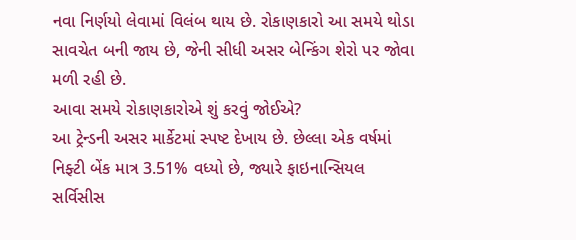નવા નિર્ણયો લેવામાં વિલંબ થાય છે. રોકાણકારો આ સમયે થોડા સાવચેત બની જાય છે, જેની સીધી અસર બેન્કિંગ શેરો પર જોવા મળી રહી છે.
આવા સમયે રોકાણકારોએ શું કરવું જોઈએ?
આ ટ્રેન્ડની અસર માર્કેટમાં સ્પષ્ટ દેખાય છે. છેલ્લા એક વર્ષમાં નિફ્ટી બેંક માત્ર 3.51% વધ્યો છે, જ્યારે ફાઇનાન્સિયલ સર્વિસીસ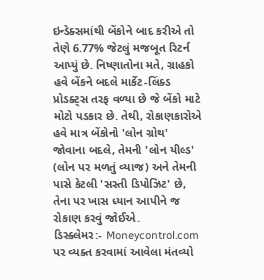ઇન્ડેક્સમાંથી બેંકોને બાદ કરીએ તો તેણે 6.77% જેટલું મજબૂત રિટર્ન આપ્યું છે. નિષ્ણાતોના મતે, ગ્રાહકો હવે બેંકને બદલે માર્કેટ-લિંક્ડ પ્રોડક્ટ્સ તરફ વળ્યા છે જે બેંકો માટે મોટો પડકાર છે. તેથી, રોકાણકારોએ હવે માત્ર બેંકોનો 'લોન ગ્રોથ' જોવાના બદલે, તેમની 'લોન યીલ્ડ' (લોન પર મળતું વ્યાજ) અને તેમની પાસે કેટલી 'સસ્તી ડિપોઝિટ' છે, તેના પર ખાસ ધ્યાન આપીને જ રોકાણ કરવું જોઈએ.
ડિસ્ક્લેમર:- Moneycontrol.com પર વ્યક્ત કરવામાં આવેલા મંતવ્યો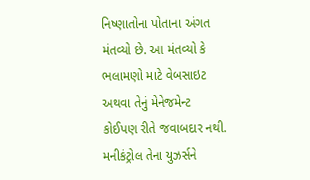નિષ્ણાતોના પોતાના અંગત મંતવ્યો છે. આ મંતવ્યો કે ભલામણો માટે વેબસાઇટ અથવા તેનું મેનેજમેન્ટ કોઈપણ રીતે જવાબદાર નથી. મનીકંટ્રોલ તેના યુઝર્સને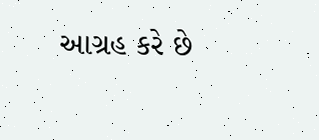આગ્રહ કરે છે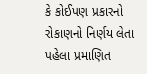કે કોઈપણ પ્રકારનો રોકાણનો નિર્ણય લેતા પહેલા પ્રમાણિત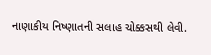નાણાકીય નિષ્ણાતની સલાહ ચોક્કસથી લેવી.